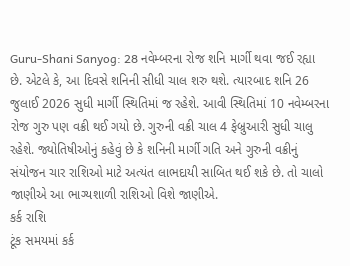Guru-Shani Sanyog: 28 નવેમ્બરના રોજ શનિ માર્ગી થવા જઈ રહ્યા છે. એટલે કે, આ દિવસે શનિની સીધી ચાલ શરુ થશે. ત્યારબાદ શનિ 26 જુલાઈ 2026 સુધી માર્ગી સ્થિતિમાં જ રહેશે. આવી સ્થિતિમાં 10 નવેમ્બરના રોજ ગુરુ પણ વક્રી થઈ ગયો છે. ગુરુની વક્રી ચાલ 4 ફેબ્રુઆરી સુધી ચાલુ રહેશે. જ્યોતિષીઓનું કહેવું છે કે શનિની માર્ગી ગતિ અને ગુરુની વક્રીનું સંયોજન ચાર રાશિઓ માટે અત્યંત લાભદાયી સાબિત થઈ શકે છે. તો ચાલો જાણીએ આ ભાગ્યશાળી રાશિઓ વિશે જાણીએ.
કર્ક રાશિ
ટૂંક સમયમાં કર્ક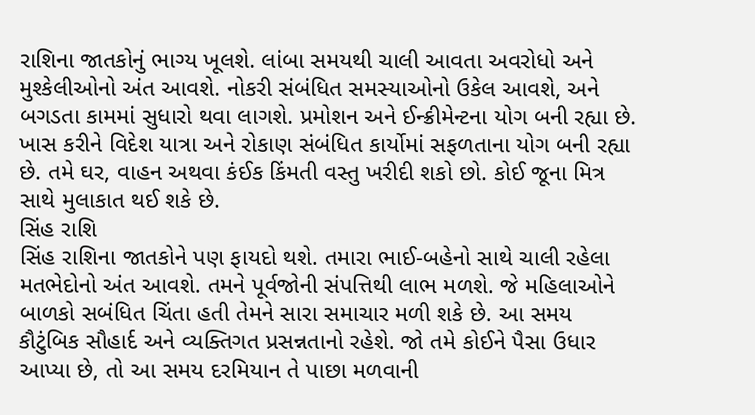રાશિના જાતકોનું ભાગ્ય ખૂલશે. લાંબા સમયથી ચાલી આવતા અવરોધો અને મુશ્કેલીઓનો અંત આવશે. નોકરી સંબંધિત સમસ્યાઓનો ઉકેલ આવશે, અને બગડતા કામમાં સુધારો થવા લાગશે. પ્રમોશન અને ઈન્ક્રીમેન્ટના યોગ બની રહ્યા છે. ખાસ કરીને વિદેશ યાત્રા અને રોકાણ સંબંધિત કાર્યોમાં સફળતાના યોગ બની રહ્યા છે. તમે ઘર, વાહન અથવા કંઈક કિંમતી વસ્તુ ખરીદી શકો છો. કોઈ જૂના મિત્ર સાથે મુલાકાત થઈ શકે છે.
સિંહ રાશિ
સિંહ રાશિના જાતકોને પણ ફાયદો થશે. તમારા ભાઈ-બહેનો સાથે ચાલી રહેલા મતભેદોનો અંત આવશે. તમને પૂર્વજોની સંપત્તિથી લાભ મળશે. જે મહિલાઓને બાળકો સબંધિત ચિંતા હતી તેમને સારા સમાચાર મળી શકે છે. આ સમય કૌટુંબિક સૌહાર્દ અને વ્યક્તિગત પ્રસન્નતાનો રહેશે. જો તમે કોઈને પૈસા ઉધાર આપ્યા છે, તો આ સમય દરમિયાન તે પાછા મળવાની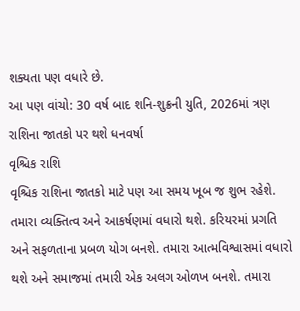શક્યતા પણ વધારે છે.
આ પણ વાંચો: 30 વર્ષ બાદ શનિ-શુક્રની યુતિ, 2026માં ત્રણ રાશિના જાતકો પર થશે ધનવર્ષા
વૃશ્ચિક રાશિ
વૃશ્ચિક રાશિના જાતકો માટે પણ આ સમય ખૂબ જ શુભ રહેશે. તમારા વ્યક્તિત્વ અને આકર્ષણમાં વધારો થશે. કરિયરમાં પ્રગતિ અને સફળતાના પ્રબળ યોગ બનશે. તમારા આત્મવિશ્વાસમાં વધારો થશે અને સમાજમાં તમારી એક અલગ ઓળખ બનશે. તમારા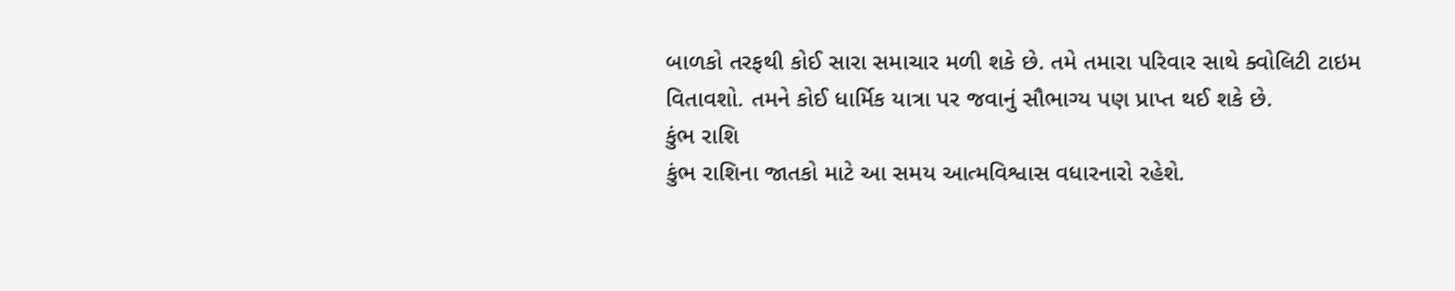બાળકો તરફથી કોઈ સારા સમાચાર મળી શકે છે. તમે તમારા પરિવાર સાથે ક્વોલિટી ટાઇમ વિતાવશો. તમને કોઈ ધાર્મિક યાત્રા પર જવાનું સૌભાગ્ય પણ પ્રાપ્ત થઈ શકે છે.
કુંભ રાશિ
કુંભ રાશિના જાતકો માટે આ સમય આત્મવિશ્વાસ વધારનારો રહેશે.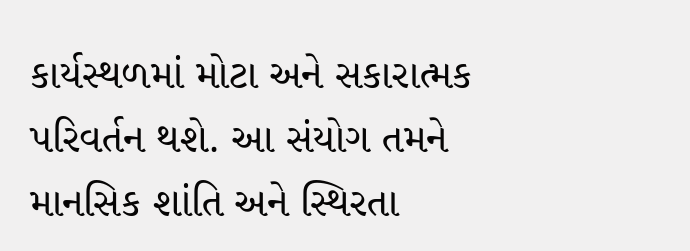કાર્યસ્થળમાં મોટા અને સકારાત્મક પરિવર્તન થશે. આ સંયોગ તમને માનસિક શાંતિ અને સ્થિરતા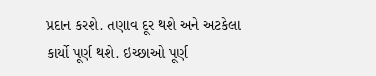પ્રદાન કરશે. તણાવ દૂર થશે અને અટકેલા કાર્યો પૂર્ણ થશે. ઇચ્છાઓ પૂર્ણ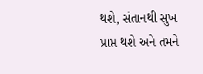થશે, સંતાનથી સુખ પ્રાપ્ત થશે અને તમને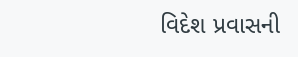વિદેશ પ્રવાસની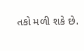તકો મળી શકે છે.